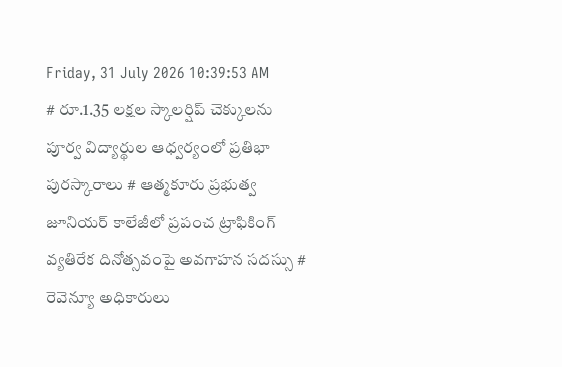Friday, 31 July 2026 10:39:53 AM
# రూ.1.35 లక్షల స్కాలర్షిప్ చెక్కులను పూర్వ విద్యార్థుల ఆధ్వర్యంలో ప్రతిభా పురస్కారాలు # ఆత్మకూరు ప్రభుత్వ జూనియర్ కాలేజీలో ప్రపంచ ట్రాఫికింగ్ వ్యతిరేక దినోత్సవంపై అవగాహన సదస్సు # రెవెన్యూ అధికారులు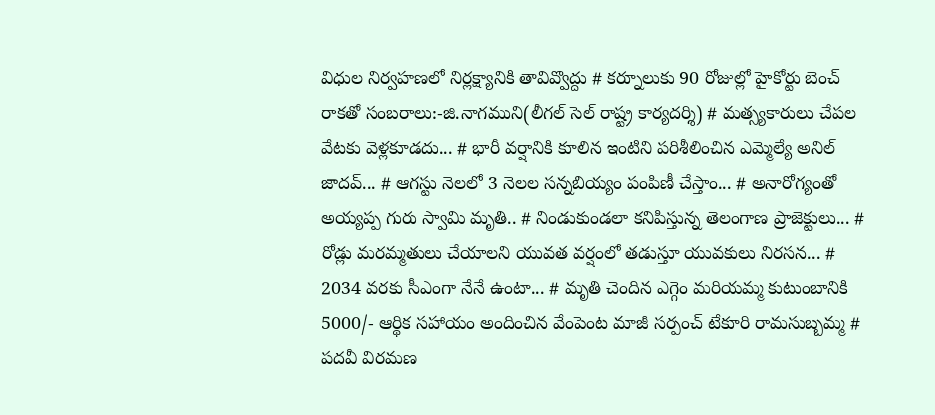విధుల నిర్వహణలో నిర్లక్ష్యానికి తావివ్వొద్దు # కర్నూలుకు 90 రోజుల్లో హైకోర్టు బెంచ్ రాకతో సంబరాలు:-జి.నాగముని(లీగల్ సెల్ రాష్ట్ర కార్యదర్శి) # మత్స్యకారులు చేపల వేటకు వెళ్లకూడదు... # భారీ వర్షానికి కూలిన ఇంటిని పరిశీలించిన ఎమ్మెల్యే అనిల్ జాదవ్... # ఆగస్టు నెలలో 3 నెలల సన్నబియ్యం పంపిణీ చేస్తాం... # అనారోగ్యంతో అయ్యప్ప గురు స్వామి మృతి.. # నిండుకుండలా కనిపిస్తున్న తెలంగాణ ప్రాజెక్టులు... # రోడ్లు మరమ్మతులు చేయాలని యువత వర్షంలో తడుస్తూ యువకులు నిరసన... # 2034 వరకు సీఎంగా నేనే ఉంటా... # మృతి చెందిన ఎగ్గెం మరియమ్మ కుటుంబానికి 5000/- ఆర్థిక సహాయం అందించిన వేంపెంట మాజీ సర్పంచ్ టేకూరి రామసుబ్బమ్మ # పదవీ విరమణ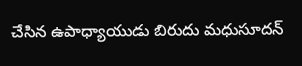చేసిన ఉపాధ్యాయుడు బిరుదు మధుసూదన్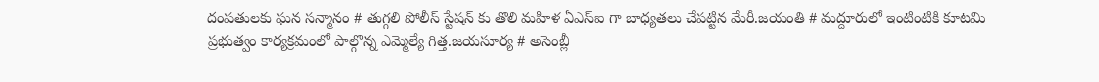దంపతులకు ఘన సన్మానం # తుగ్గలి పోలీస్ స్టేషన్ కు తొలి మహిళ ఏఎస్ఐ గా బాధ్యతలు చేపట్టిన మేరీ.జయంతి # మద్దూరులో ఇంటింటికి కూటమి ప్రభుత్వం కార్యక్రమంలో పాల్గొన్న ఎమ్మెల్యే గిత్త.జయసూర్య # అసెంబ్లీ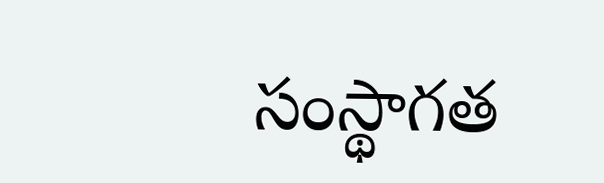సంస్థాగత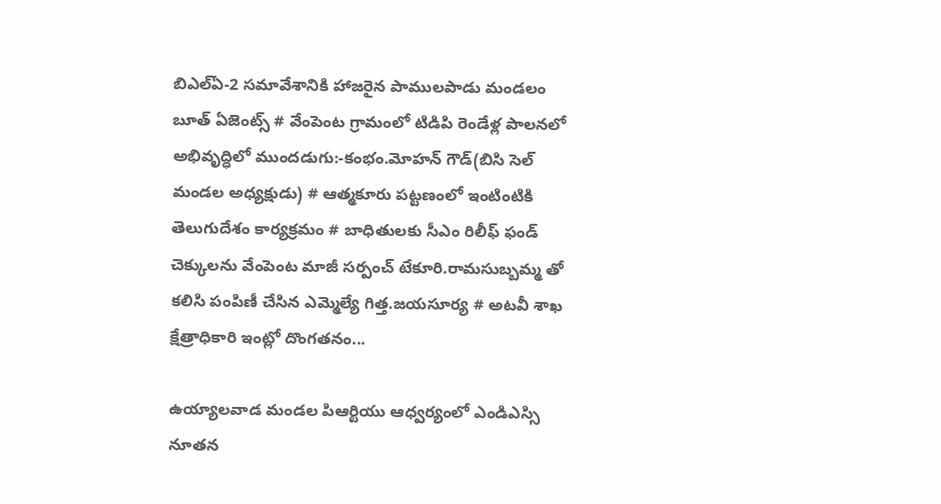బిఎల్ఏ-2 సమావేశానికి హాజరైన పాములపాడు మండలం బూత్ ఏజెంట్స్ # వేంపెంట గ్రామంలో టిడిపి రెండేళ్ల పాలనలో అభివృద్ధిలో ముందడుగు:-కంభం.మోహన్ గౌడ్(బిసి సెల్ మండల అధ్యక్షుడు) # ఆత్మకూరు పట్టణంలో ఇంటింటికి తెలుగుదేశం కార్యక్రమం # బాధితులకు సీఎం రిలీఫ్ ఫండ్ చెక్కులను వేంపెంట మాజీ సర్పంచ్ టేకూరి.రామసుబ్బమ్మ తో కలిసి పంపిణీ చేసిన ఎమ్మెల్యే గిత్త.జయసూర్య # అటవీ శాఖ క్షేత్రాధికారి ఇంట్లో దొంగతనం...

ఉయ్యాలవాడ మండల పిఆర్టియు ఆధ్వర్యంలో ఎండిఎస్సి నూతన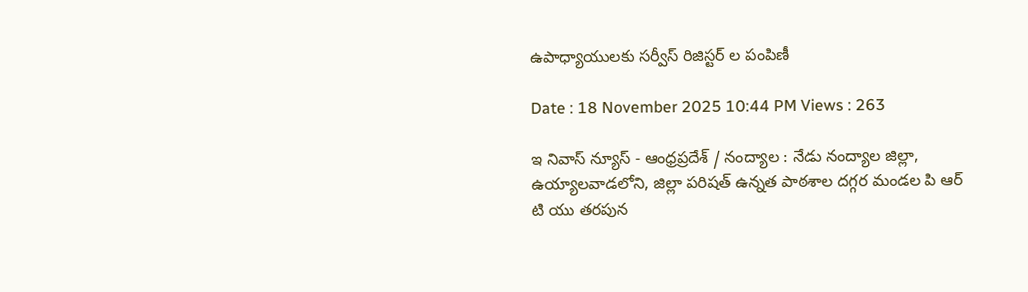ఉపాధ్యాయులకు సర్వీస్ రిజిస్టర్ ల పంపిణీ

Date : 18 November 2025 10:44 PM Views : 263

ఇ నివాస్ న్యూస్ - ఆంధ్రప్రదేశ్ / నంద్యాల : నేడు నంద్యాల జిల్లా, ఉయ్యాలవాడలోని, జిల్లా పరిషత్ ఉన్నత పాఠశాల దగ్గర మండల పి ఆర్ టి యు తరపున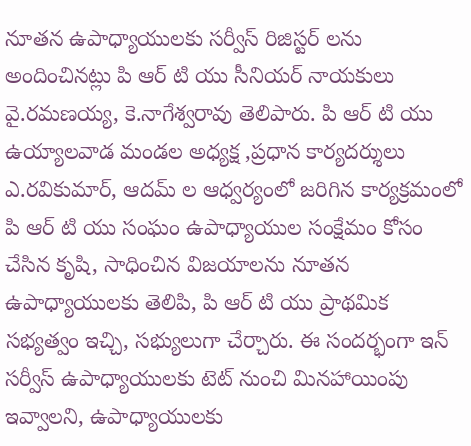నూతన ఉపాధ్యాయులకు సర్వీస్ రిజిస్టర్ లను అందించినట్లు పి ఆర్ టి యు సీనియర్ నాయకులు వై.రమణయ్య, కె.నాగేశ్వరావు తెలిపారు. పి ఆర్ టి యు ఉయ్యాలవాడ మండల అధ్యక్ష ,ప్రధాన కార్యదర్శులు ఎ.రవికుమార్, ఆదమ్ ల ఆధ్వర్యంలో జరిగిన కార్యక్రమంలో పి ఆర్ టి యు సంఘం ఉపాధ్యాయుల సంక్షేమం కోసం చేసిన కృషి, సాధించిన విజయాలను నూతన ఉపాధ్యాయులకు తెలిపి, పి ఆర్ టి యు ప్రాథమిక సభ్యత్వం ఇచ్చి, సభ్యులుగా చేర్చారు. ఈ సందర్భంగా ఇన్ సర్వీస్ ఉపాధ్యాయులకు టెట్ నుంచి మినహాయింపు ఇవ్వాలని, ఉపాధ్యాయులకు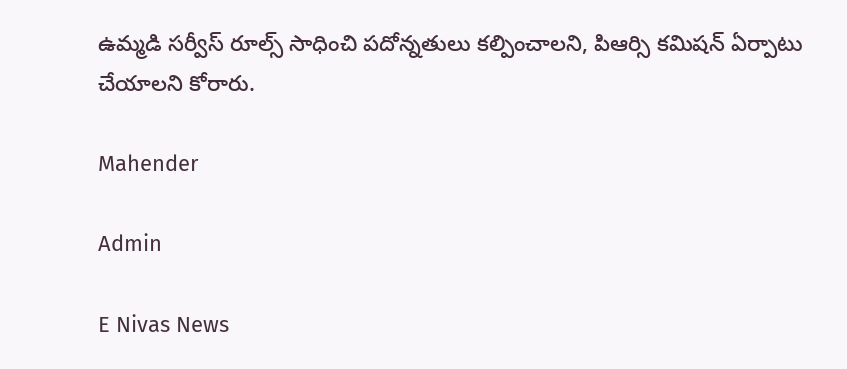ఉమ్మడి సర్వీస్ రూల్స్ సాధించి పదోన్నతులు కల్పించాలని, పిఆర్సి కమిషన్ ఏర్పాటు చేయాలని కోరారు.

Mahender

Admin

E Nivas News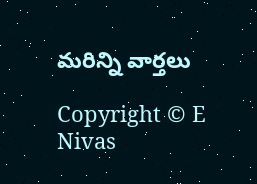మరిన్ని వార్తలు

Copyright © E Nivas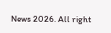News 2026. All right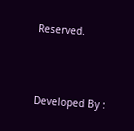Reserved.



Developed By :